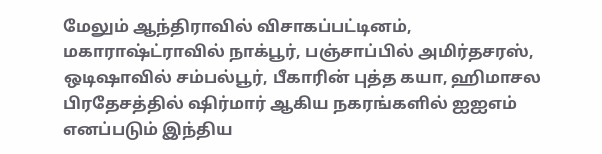மேலும் ஆந்திராவில் விசாகப்பட்டினம், மகாராஷ்ட்ராவில் நாக்பூர், பஞ்சாப்பில் அமிர்தசரஸ், ஒடிஷாவில் சம்பல்பூர், பீகாரின் புத்த கயா, ஹிமாசல பிரதேசத்தில் ஷிர்மார் ஆகிய நகரங்களில் ஐஐஎம் எனப்படும் இந்திய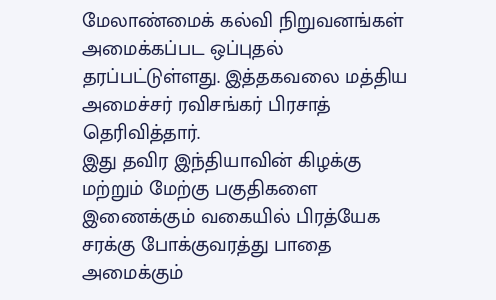மேலாண்மைக் கல்வி நிறுவனங்கள் அமைக்கப்பட ஒப்புதல் தரப்பட்டுள்ளது. இத்தகவலை மத்திய அமைச்சர் ரவிசங்கர் பிரசாத் தெரிவித்தார்.
இது தவிர இந்தியாவின் கிழக்கு மற்றும் மேற்கு பகுதிகளை இணைக்கும் வகையில் பிரத்யேக சரக்கு போக்குவரத்து பாதை அமைக்கும்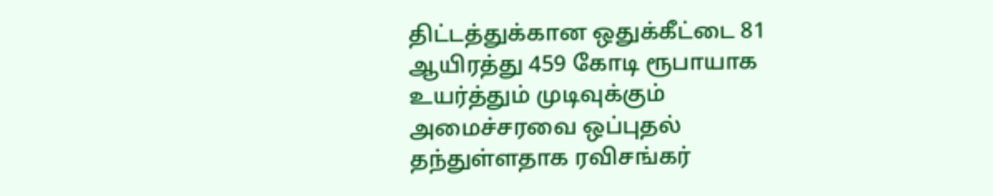திட்டத்துக்கான ஒதுக்கீட்டை 81 ஆயிரத்து 459 கோடி ரூபாயாக உயர்த்தும் முடிவுக்கும் அமைச்சரவை ஒப்புதல் தந்துள்ளதாக ரவிசங்கர்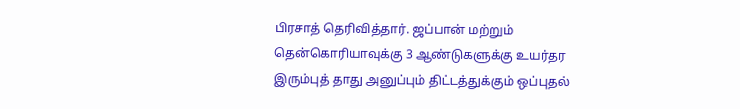பிரசாத் தெரிவித்தார். ஜப்பான் மற்றும் தென்கொரியாவுக்கு 3 ஆண்டுகளுக்கு உயர்தர இரும்புத் தாது அனுப்பும் திட்டத்துக்கும் ஒப்புதல்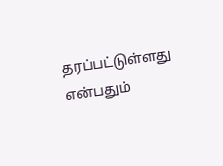தரப்பட்டுள்ளது என்பதும்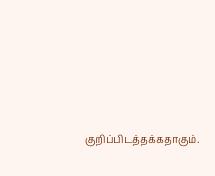குறிப்பிடத்தக்கதாகும்.